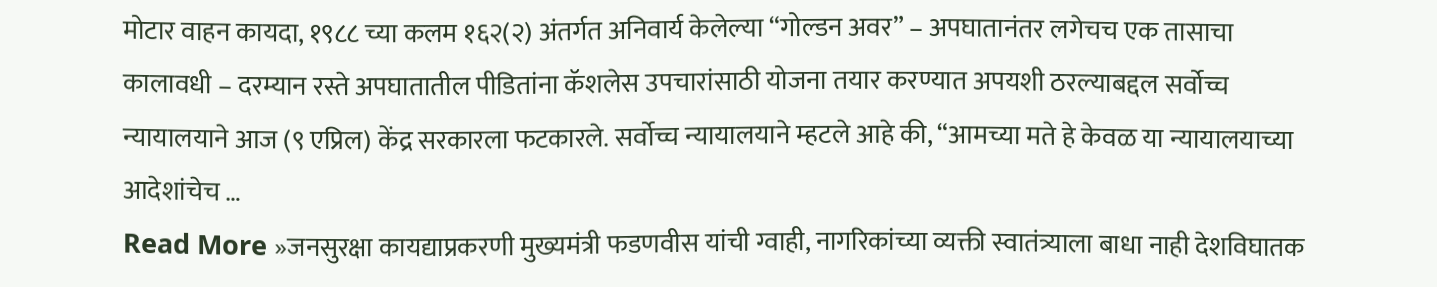मोटार वाहन कायदा, १९८८ च्या कलम १६२(२) अंतर्गत अनिवार्य केलेल्या “गोल्डन अवर” – अपघातानंतर लगेचच एक तासाचा कालावधी – दरम्यान रस्ते अपघातातील पीडितांना कॅशलेस उपचारांसाठी योजना तयार करण्यात अपयशी ठरल्याबद्दल सर्वोच्च न्यायालयाने आज (९ एप्रिल) केंद्र सरकारला फटकारले. सर्वोच्च न्यायालयाने म्हटले आहे की, “आमच्या मते हे केवळ या न्यायालयाच्या आदेशांचेच …
Read More »जनसुरक्षा कायद्याप्रकरणी मुख्यमंत्री फडणवीस यांची ग्वाही, नागरिकांच्या व्यक्ती स्वातंत्र्याला बाधा नाही देशविघातक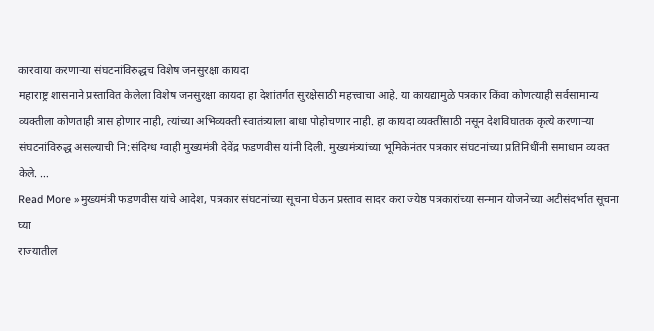कारवाया करणाऱ्या संघटनांविरुद्धच विशेष जनसुरक्षा कायदा
महाराष्ट्र शासनाने प्रस्तावित केलेला विशेष जनसुरक्षा कायदा हा देशांतर्गत सुरक्षेसाठी महत्त्वाचा आहे. या कायद्यामुळे पत्रकार किंवा कोणत्याही सर्वसामान्य व्यक्तीला कोणताही त्रास होणार नाही, त्यांच्या अभिव्यक्ती स्वातंत्र्याला बाधा पोहोचणार नाही. हा कायदा व्यक्तींसाठी नसून देशविघातक कृत्ये करणाऱ्या संघटनांविरुद्ध असल्याची नि:संदिग्ध ग्वाही मुख्यमंत्री देवेंद्र फडणवीस यांनी दिली. मुख्यमंत्र्यांच्या भूमिकेनंतर पत्रकार संघटनांच्या प्रतिनिधींनी समाधान व्यक्त केले. …
Read More »मुख्यमंत्री फडणवीस यांचे आदेश, पत्रकार संघटनांच्या सूचना घेऊन प्रस्ताव सादर करा ज्येष्ठ पत्रकारांच्या सन्मान योजनेच्या अटीसंदर्भात सूचना घ्या
राज्यातील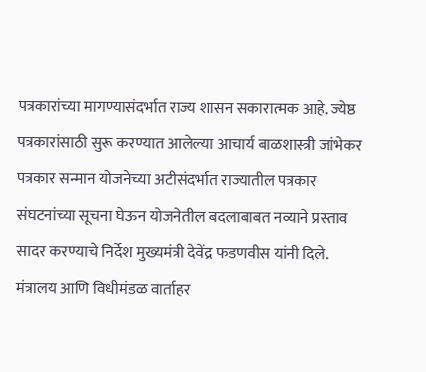पत्रकारांच्या मागण्यासंदर्भात राज्य शासन सकारात्मक आहे. ज्येष्ठ पत्रकारांसाठी सुरू करण्यात आलेल्या आचार्य बाळशास्त्री जांभेकर पत्रकार सन्मान योजनेच्या अटीसंदर्भात राज्यातील पत्रकार संघटनांच्या सूचना घेऊन योजनेतील बदलाबाबत नव्याने प्रस्ताव सादर करण्याचे निर्देश मुख्यमंत्री देवेंद्र फडणवीस यांनी दिले. मंत्रालय आणि विधीमंडळ वार्ताहर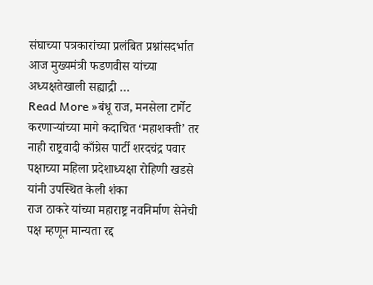संघाच्या पत्रकारांच्या प्रलंबित प्रश्नांसदर्भात आज मुख्यमंत्री फडणवीस यांच्या अध्यक्षतेखाली सह्याद्री …
Read More »बंधू राज, मनसेला टार्गेट करणाऱ्यांच्या मागे कदाचित ‘महाशक्ती’ तर नाही राष्ट्रवादी काँग्रेस पार्टी शरदचंद्र पवार पक्षाच्या महिला प्रदेशाध्यक्षा रोहिणी खडसे यांनी उपस्थित केली शंका
राज ठाकरे यांच्या महाराष्ट्र नवनिर्माण सेनेची पक्ष म्हणून मान्यता रद्द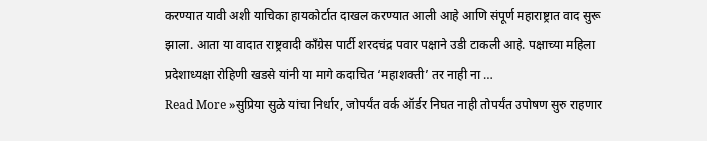करण्यात यावी अशी याचिका हायकोर्टात दाखल करण्यात आली आहे आणि संपूर्ण महाराष्ट्रात वाद सुरू झाला. आता या वादात राष्ट्रवादी काँग्रेस पार्टी शरदचंद्र पवार पक्षाने उडी टाकली आहे. पक्षाच्या महिला प्रदेशाध्यक्षा रोहिणी खडसे यांनी या मागे कदाचित ‘महाशक्ती’ तर नाही ना …
Read More »सुप्रिया सुळे यांचा निर्धार, जोपर्यंत वर्क ऑर्डर निघत नाही तोपर्यंत उपोषण सुरु राहणार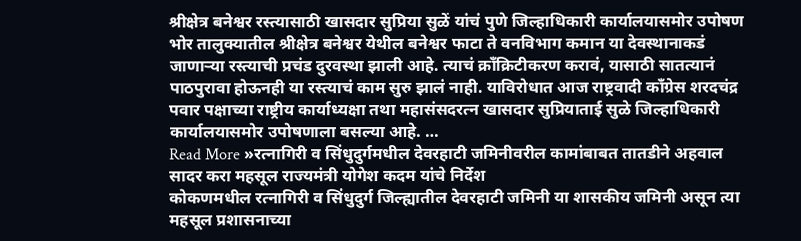श्रीक्षेत्र बनेश्वर रस्त्यासाठी खासदार सुप्रिया सुळें यांचं पुणे जिल्हाधिकारी कार्यालयासमोर उपोषण
भोर तालुक्यातील श्रीक्षेत्र बनेश्वर येथील बनेश्वर फाटा ते वनविभाग कमान या देवस्थानाकडं जाणाऱ्या रस्त्याची प्रचंड दुरवस्था झाली आहे. त्याचं क्रॉंक्रिटीकरण करावं, यासाठी सातत्यानं पाठपुरावा होऊनही या रस्त्याचं काम सुरु झालं नाही. याविरोधात आज राष्ट्रवादी काँग्रेस शरदचंद्र पवार पक्षाच्या राष्ट्रीय कार्याध्यक्षा तथा महासंसदरत्न खासदार सुप्रियाताई सुळे जिल्हाधिकारी कार्यालयासमोर उपोषणाला बसल्या आहे. …
Read More »रत्नागिरी व सिंधुदुर्गमधील देवरहाटी जमिनीवरील कामांबाबत तातडीने अहवाल सादर करा महसूल राज्यमंत्री योगेश कदम यांचे निर्देश
कोकणमधील रत्नागिरी व सिंधुदुर्ग जिल्ह्यातील देवरहाटी जमिनी या शासकीय जमिनी असून त्या महसूल प्रशासनाच्या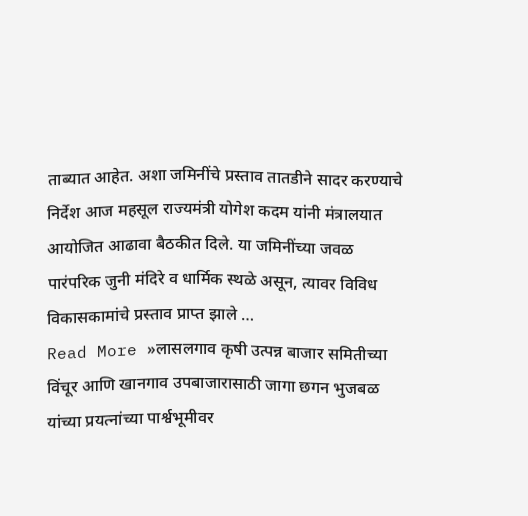ताब्यात आहेत. अशा जमिनींचे प्रस्ताव तातडीने सादर करण्याचे निर्देश आज महसूल राज्यमंत्री योगेश कदम यांनी मंत्रालयात आयोजित आढावा बैठकीत दिले. या जमिनींच्या जवळ पारंपरिक जुनी मंदिरे व धार्मिक स्थळे असून, त्यावर विविध विकासकामांचे प्रस्ताव प्राप्त झाले …
Read More »लासलगाव कृषी उत्पन्न बाजार समितीच्या विंचूर आणि खानगाव उपबाजारासाठी जागा छगन भुजबळ यांच्या प्रयत्नांच्या पार्श्वभूमीवर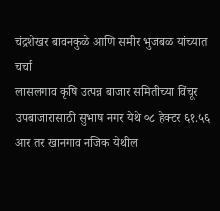चंद्रशेखर बावनकुळे आणि समीर भुजबळ यांच्यात चर्चा
लासलगाव कृषि उत्पन्न बाजार समितीच्या विंचूर उपबाजारासाठी सुभाष नगर येथे ०८ हेक्टर ६१.५६ आर तर खानगाव नजिक येथील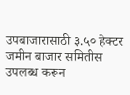उपबाजारासाठी ३.५० हेक्टर जमीन बाजार समितीस उपलब्ध करून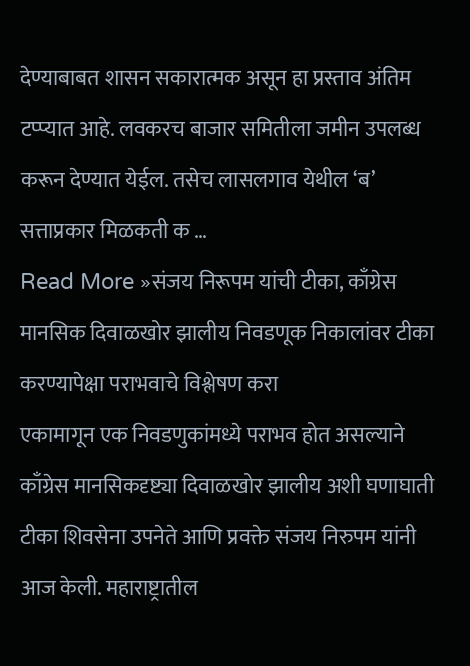देण्याबाबत शासन सकारात्मक असून हा प्रस्ताव अंतिम टप्प्यात आहे. लवकरच बाजार समितीला जमीन उपलब्ध करून देण्यात येईल. तसेच लासलगाव येथील ‘ब’ सत्ताप्रकार मिळकती क …
Read More »संजय निरूपम यांची टीका, काँग्रेस मानसिक दिवाळखोर झालीय निवडणूक निकालांवर टीका करण्यापेक्षा पराभवाचे विश्लेषण करा
एकामागून एक निवडणुकांमध्ये पराभव होत असल्याने काँग्रेस मानसिकदृष्ट्या दिवाळखोर झालीय अशी घणाघाती टीका शिवसेना उपनेते आणि प्रवक्ते संजय निरुपम यांनी आज केली. महाराष्ट्रातील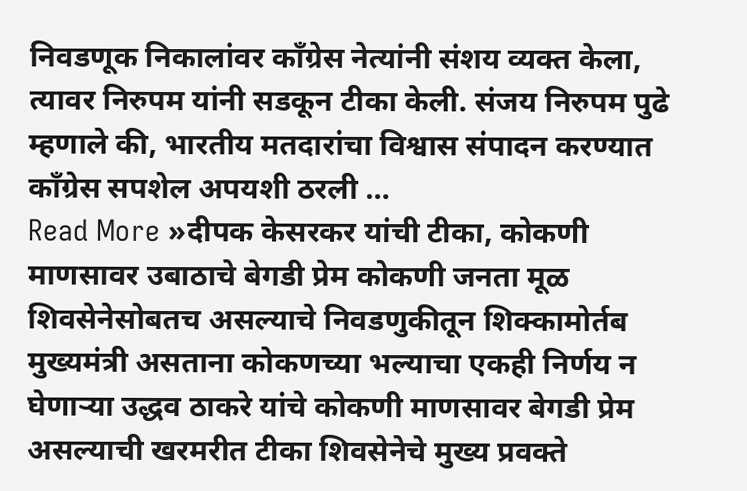निवडणूक निकालांवर काँग्रेस नेत्यांनी संशय व्यक्त केला, त्यावर निरुपम यांनी सडकून टीका केली. संजय निरुपम पुढे म्हणाले की, भारतीय मतदारांचा विश्वास संपादन करण्यात काँग्रेस सपशेल अपयशी ठरली …
Read More »दीपक केसरकर यांची टीका, कोकणी माणसावर उबाठाचे बेगडी प्रेम कोकणी जनता मूळ शिवसेनेसोबतच असल्याचे निवडणुकीतून शिक्कामोर्तब
मुख्यमंत्री असताना कोकणच्या भल्याचा एकही निर्णय न घेणाऱ्या उद्धव ठाकरे यांचे कोकणी माणसावर बेगडी प्रेम असल्याची खरमरीत टीका शिवसेनेचे मुख्य प्रवक्ते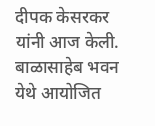दीपक केसरकर यांनी आज केली. बाळासाहेब भवन येथे आयोजित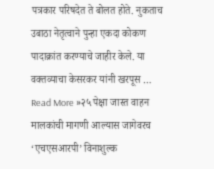पत्रकार परिषदेत ते बोलत होते. नुकताच उबाठा नेतृत्वाने पुन्हा एकदा कोकण पादाक्रांत करण्याचे जाहीर केले. या वक्तव्याचा केसरकर यांनी खरपूस …
Read More »२५ पेक्षा जास्त वाहन मालकांची मागणी आल्यास जागेवरच ‘एचएसआरपी’ विनाशुल्क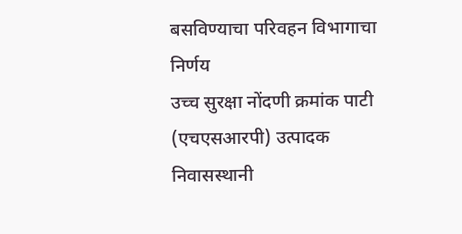बसविण्याचा परिवहन विभागाचा निर्णय
उच्च सुरक्षा नोंदणी क्रमांक पाटी (एचएसआरपी) उत्पादक निवासस्थानी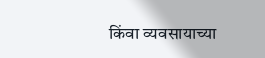किंवा व्यवसायाच्या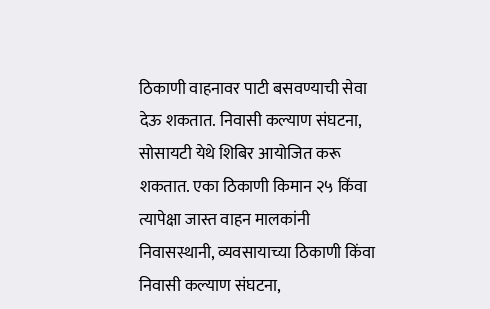ठिकाणी वाहनावर पाटी बसवण्याची सेवा देऊ शकतात. निवासी कल्याण संघटना, सोसायटी येथे शिबिर आयोजित करू शकतात. एका ठिकाणी किमान २५ किंवा त्यापेक्षा जास्त वाहन मालकांनी निवासस्थानी, व्यवसायाच्या ठिकाणी किंवा निवासी कल्याण संघटना,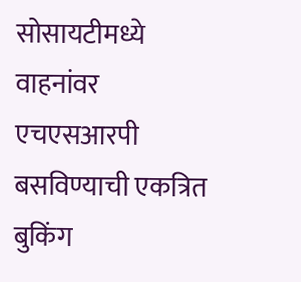सोसायटीमध्ये वाहनांवर एचएसआरपी बसविण्याची एकत्रित बुकिंग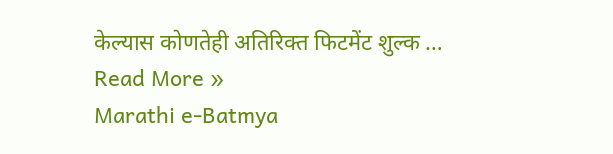केल्यास कोणतेही अतिरिक्त फिटमेंट शुल्क …
Read More »
Marathi e-Batmya